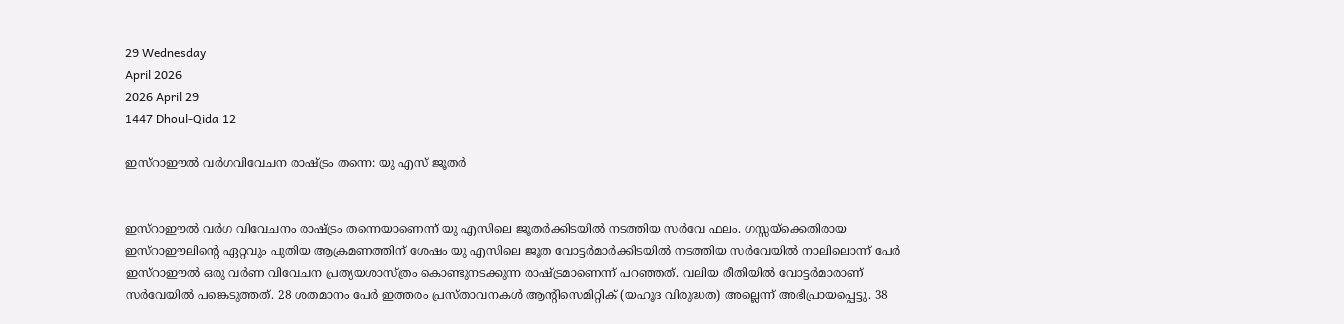29 Wednesday
April 2026
2026 April 29
1447 Dhoul-Qida 12

ഇസ്‌റാഈല്‍ വര്‍ഗവിവേചന രാഷ്ട്രം തന്നെ: യു എസ് ജൂതര്‍


ഇസ്‌റാഈല്‍ വര്‍ഗ വിവേചനം രാഷ്ട്രം തന്നെയാണെന്ന് യു എസിലെ ജൂതര്‍ക്കിടയില്‍ നടത്തിയ സര്‍വേ ഫലം. ഗസ്സയ്‌ക്കെതിരായ ഇസ്‌റാഈലിന്റെ ഏറ്റവും പുതിയ ആക്രമണത്തിന് ശേഷം യു എസിലെ ജൂത വോട്ടര്‍മാര്‍ക്കിടയില്‍ നടത്തിയ സര്‍വേയില്‍ നാലിലൊന്ന് പേര്‍ ഇസ്‌റാഈല്‍ ഒരു വര്‍ണ വിവേചന പ്രത്യയശാസ്ത്രം കൊണ്ടുനടക്കുന്ന രാഷ്ട്രമാണെന്ന് പറഞ്ഞത്. വലിയ രീതിയില്‍ വോട്ടര്‍മാരാണ് സര്‍വേയില്‍ പങ്കെടുത്തത്. 28 ശതമാനം പേര്‍ ഇത്തരം പ്രസ്താവനകള്‍ ആന്റിസെമിറ്റിക് (യഹൂദ വിരുദ്ധത) അല്ലെന്ന് അഭിപ്രായപ്പെട്ടു. 38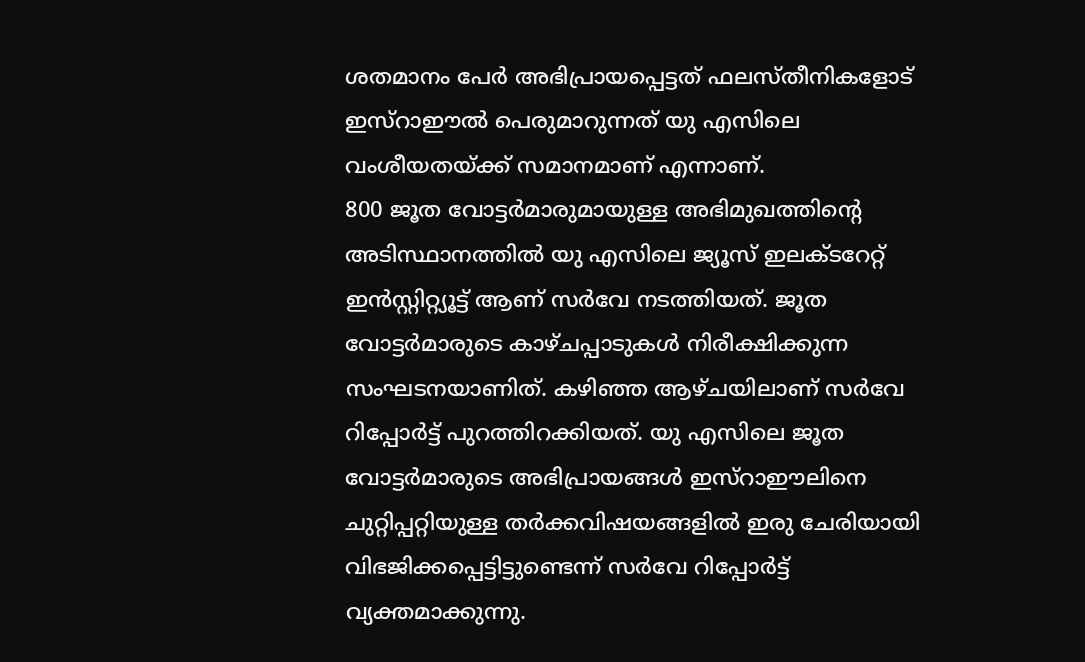ശതമാനം പേര്‍ അഭിപ്രായപ്പെട്ടത് ഫലസ്തീനികളോട് ഇസ്‌റാഈല്‍ പെരുമാറുന്നത് യു എസിലെ വംശീയതയ്ക്ക് സമാനമാണ് എന്നാണ്.
800 ജൂത വോട്ടര്‍മാരുമായുള്ള അഭിമുഖത്തിന്റെ അടിസ്ഥാനത്തില്‍ യു എസിലെ ജ്യൂസ് ഇലക്ടറേറ്റ് ഇന്‍സ്റ്റിറ്റ്യൂട്ട് ആണ് സര്‍വേ നടത്തിയത്. ജൂത വോട്ടര്‍മാരുടെ കാഴ്ചപ്പാടുകള്‍ നിരീക്ഷിക്കുന്ന സംഘടനയാണിത്. കഴിഞ്ഞ ആഴ്ചയിലാണ് സര്‍വേ റിപ്പോര്‍ട്ട് പുറത്തിറക്കിയത്. യു എസിലെ ജൂത വോട്ടര്‍മാരുടെ അഭിപ്രായങ്ങള്‍ ഇസ്‌റാഈലിനെ ചുറ്റിപ്പറ്റിയുള്ള തര്‍ക്കവിഷയങ്ങളില്‍ ഇരു ചേരിയായി വിഭജിക്കപ്പെട്ടിട്ടുണ്ടെന്ന് സര്‍വേ റിപ്പോര്‍ട്ട് വ്യക്തമാക്കുന്നു.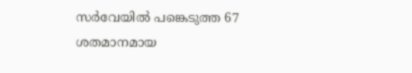സര്‍വേയില്‍ പങ്കെടുത്ത 67 ശതമാനമായ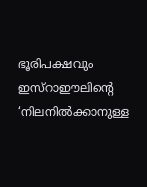ഭൂരിപക്ഷവും ഇസ്‌റാഈലിന്റെ ‘നിലനില്‍ക്കാനുള്ള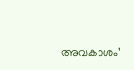അവകാശം’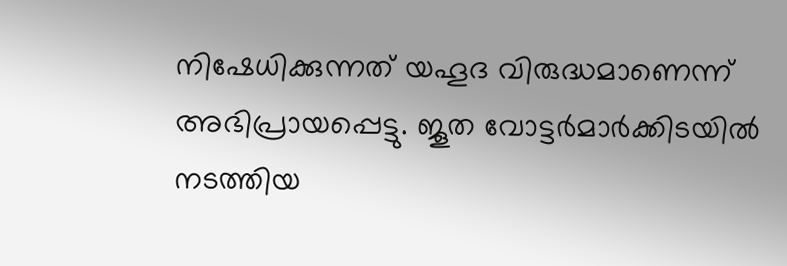നിഷേധിക്കുന്നത് യഹൂദ വിരുദ്ധമാണെന്ന് അഭിപ്രായപ്പെട്ടു. ജൂത വോട്ടര്‍മാര്‍ക്കിടയില്‍ നടത്തിയ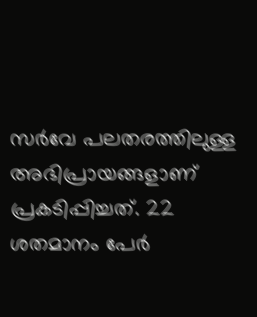സര്‍വേ പലതരത്തിലുള്ള അഭിപ്രായങ്ങളാണ് പ്രകടിപ്പിച്ചത്. 22 ശതമാനം പേര്‍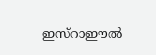ഇസ്‌റാഈല്‍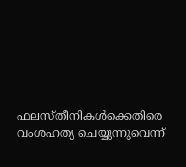ഫലസ്തീനികള്‍ക്കെതിരെ വംശഹത്യ ചെയ്യുന്നുവെന്ന്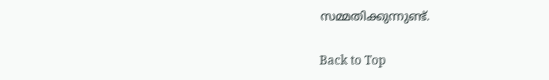സമ്മതിക്കുന്നുണ്ട്.

Back to Top